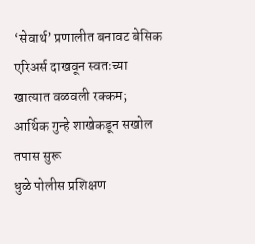‘सेवार्थ’ प्रणालीत बनावट बेसिक एरिअर्स दाखवून स्वतःच्या खात्यात वळवली रक्कम; आर्थिक गुन्हे शाखेकडून सखोल तपास सुरू
धुळे पोलीस प्रशिक्षण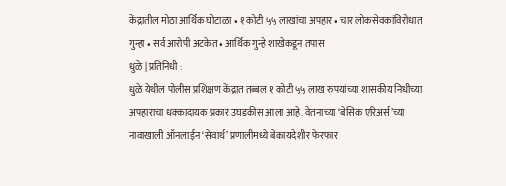केंद्रातील मोठा आर्थिक घोटाळा • १ कोटी ५५ लाखांचा अपहार • चार लोकसेवकांविरोधात गुन्हा • सर्व आरोपी अटकेत • आर्थिक गुन्हे शाखेकडून तपास
धुळे | प्रतिनिधी :
धुळे येथील पोलीस प्रशिक्षण केंद्रात तब्बल १ कोटी ५५ लाख रुपयांच्या शासकीय निधीच्या अपहाराचा धक्कादायक प्रकार उघडकीस आला आहे. वेतनाच्या ‘बेसिक एरिअर्स’च्या नावाखाली ऑनलाईन ‘सेवार्थ’ प्रणालीमध्ये बेकायदेशीर फेरफार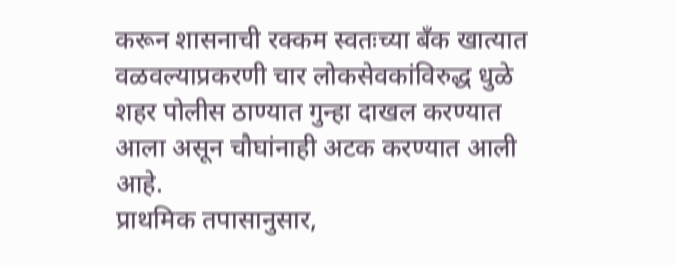करून शासनाची रक्कम स्वतःच्या बँक खात्यात वळवल्याप्रकरणी चार लोकसेवकांविरुद्ध धुळे शहर पोलीस ठाण्यात गुन्हा दाखल करण्यात आला असून चौघांनाही अटक करण्यात आली आहे.
प्राथमिक तपासानुसार,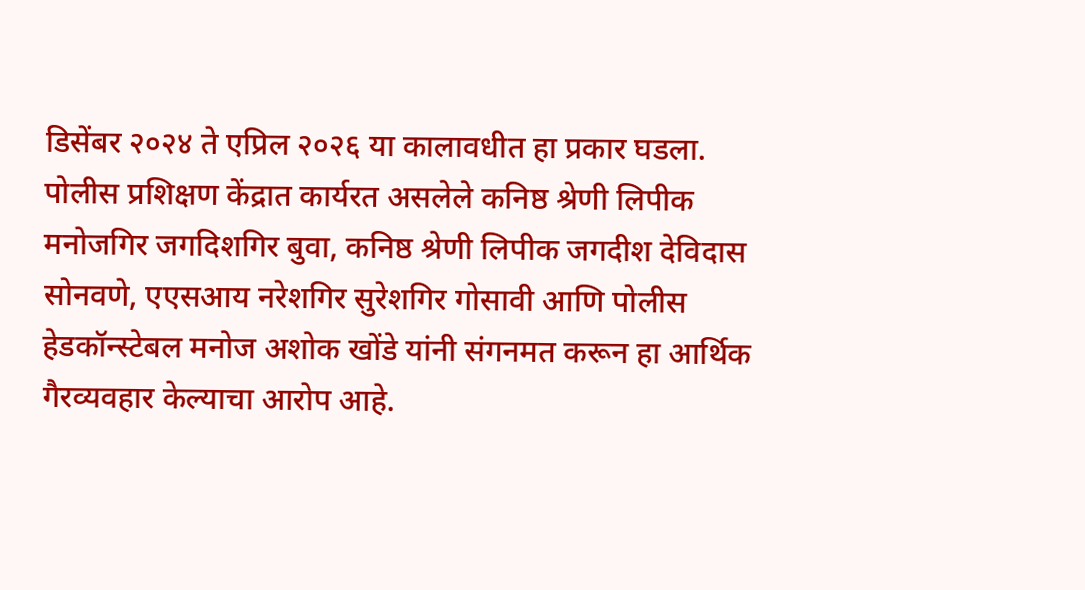डिसेंबर २०२४ ते एप्रिल २०२६ या कालावधीत हा प्रकार घडला. पोलीस प्रशिक्षण केंद्रात कार्यरत असलेले कनिष्ठ श्रेणी लिपीक मनोजगिर जगदिशगिर बुवा, कनिष्ठ श्रेणी लिपीक जगदीश देविदास सोनवणे, एएसआय नरेशगिर सुरेशगिर गोसावी आणि पोलीस हेडकॉन्स्टेबल मनोज अशोक खोंडे यांनी संगनमत करून हा आर्थिक गैरव्यवहार केल्याचा आरोप आहे.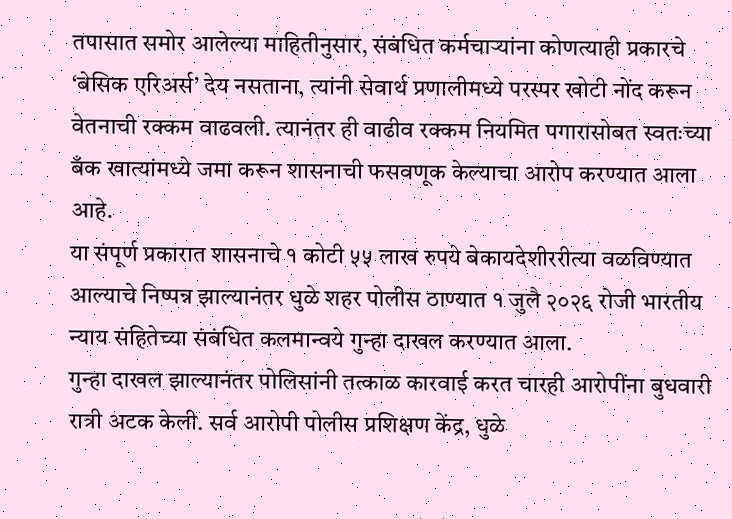तपासात समोर आलेल्या माहितीनुसार, संबंधित कर्मचाऱ्यांना कोणत्याही प्रकारचे ‘बेसिक एरिअर्स’ देय नसताना, त्यांनी सेवार्थ प्रणालीमध्ये परस्पर खोटी नोंद करून वेतनाची रक्कम वाढवली. त्यानंतर ही वाढीव रक्कम नियमित पगारासोबत स्वतःच्या बँक खात्यांमध्ये जमा करून शासनाची फसवणूक केल्याचा आरोप करण्यात आला आहे.
या संपूर्ण प्रकारात शासनाचे १ कोटी ५५ लाख रुपये बेकायदेशीररीत्या वळविण्यात आल्याचे निष्पन्न झाल्यानंतर धुळे शहर पोलीस ठाण्यात १ जुलै २०२६ रोजी भारतीय न्याय संहितेच्या संबंधित कलमान्वये गुन्हा दाखल करण्यात आला.
गुन्हा दाखल झाल्यानंतर पोलिसांनी तत्काळ कारवाई करत चारही आरोपींना बुधवारी रात्री अटक केली. सर्व आरोपी पोलीस प्रशिक्षण केंद्र, धुळे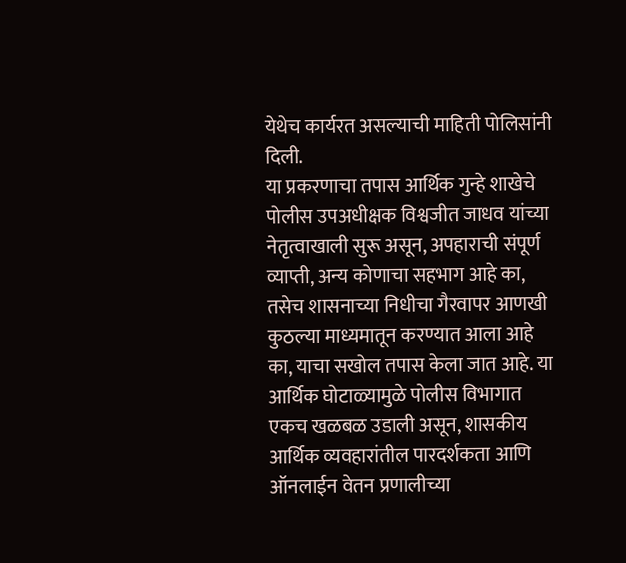येथेच कार्यरत असल्याची माहिती पोलिसांनी दिली.
या प्रकरणाचा तपास आर्थिक गुन्हे शाखेचे पोलीस उपअधीक्षक विश्वजीत जाधव यांच्या नेतृत्वाखाली सुरू असून, अपहाराची संपूर्ण व्याप्ती, अन्य कोणाचा सहभाग आहे का, तसेच शासनाच्या निधीचा गैरवापर आणखी कुठल्या माध्यमातून करण्यात आला आहे का, याचा सखोल तपास केला जात आहे. या आर्थिक घोटाळ्यामुळे पोलीस विभागात एकच खळबळ उडाली असून, शासकीय आर्थिक व्यवहारांतील पारदर्शकता आणि ऑनलाईन वेतन प्रणालीच्या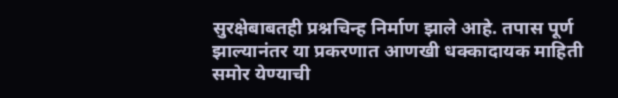सुरक्षेबाबतही प्रश्नचिन्ह निर्माण झाले आहे. तपास पूर्ण झाल्यानंतर या प्रकरणात आणखी धक्कादायक माहिती समोर येण्याची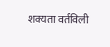शक्यता वर्तविली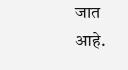जात आहे.